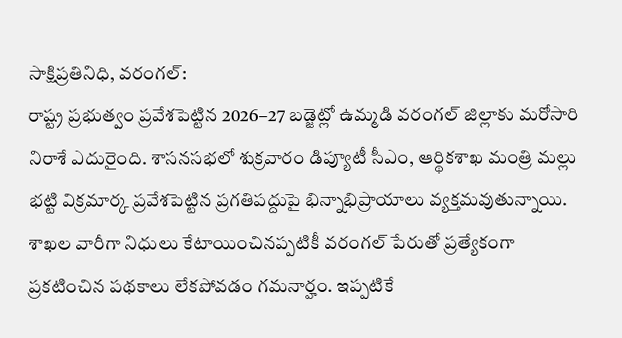సాక్షిప్రతినిధి, వరంగల్:
రాష్ట్ర ప్రభుత్వం ప్రవేశపెట్టిన 2026–27 బడ్జెట్లో ఉమ్మడి వరంగల్ జిల్లాకు మరోసారి నిరాశే ఎదురైంది. శాసనసభలో శుక్రవారం డిప్యూటీ సీఎం, ఆర్థికశాఖ మంత్రి మల్లు భట్టి విక్రమార్క ప్రవేశపెట్టిన ప్రగతిపద్దుపై భిన్నాభిప్రాయాలు వ్యక్తమవుతున్నాయి. శాఖల వారీగా నిధులు కేటాయించినప్పటికీ వరంగల్ పేరుతో ప్రత్యేకంగా ప్రకటించిన పథకాలు లేకపోవడం గమనార్హం. ఇప్పటికే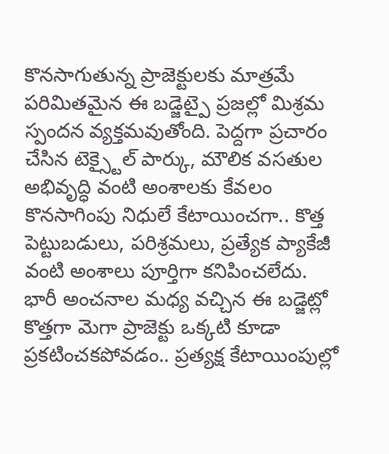కొనసాగుతున్న ప్రాజెక్టులకు మాత్రమే పరిమితమైన ఈ బడ్జెట్పై ప్రజల్లో మిశ్రమ స్పందన వ్యక్తమవుతోంది. పెద్దగా ప్రచారం చేసిన టెక్స్టైల్ పార్కు, మౌలిక వసతుల అభివృద్ధి వంటి అంశాలకు కేవలం కొనసాగింపు నిధులే కేటాయించగా.. కొత్త పెట్టుబడులు, పరిశ్రమలు, ప్రత్యేక ప్యాకేజీ వంటి అంశాలు పూర్తిగా కనిపించలేదు. భారీ అంచనాల మధ్య వచ్చిన ఈ బడ్జెట్లో కొత్తగా మెగా ప్రాజెక్టు ఒక్కటి కూడా ప్రకటించకపోవడం.. ప్రత్యక్ష కేటాయింపుల్లో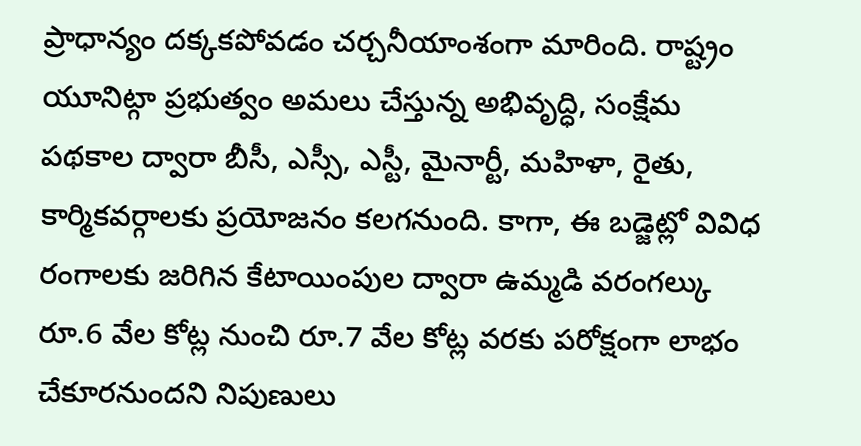ప్రాధాన్యం దక్కకపోవడం చర్చనీయాంశంగా మారింది. రాష్ట్రం యూనిట్గా ప్రభుత్వం అమలు చేస్తున్న అభివృద్ధి, సంక్షేమ పథకాల ద్వారా బీసీ, ఎస్సీ, ఎస్టీ, మైనార్టీ, మహిళా, రైతు, కార్మికవర్గాలకు ప్రయోజనం కలగనుంది. కాగా, ఈ బడ్జెట్లో వివిధ రంగాలకు జరిగిన కేటాయింపుల ద్వారా ఉమ్మడి వరంగల్కు రూ.6 వేల కోట్ల నుంచి రూ.7 వేల కోట్ల వరకు పరోక్షంగా లాభం చేకూరనుందని నిపుణులు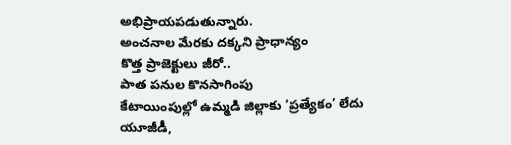అభిప్రాయపడుతున్నారు.
అంచనాల మేరకు దక్కని ప్రాధాన్యం
కొత్త ప్రాజెక్టులు జీరో..
పాత పనుల కొనసాగింపు
కేటాయింపుల్లో ఉమ్మడి జిల్లాకు ‘ప్రత్యేకం’ లేదు
యూజీడీ,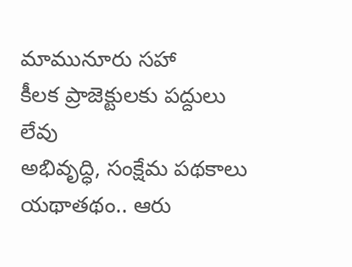మామునూరు సహా
కీలక ప్రాజెక్టులకు పద్దులు లేవు
అభివృద్ధి, సంక్షేమ పథకాలు
యథాతథం.. ఆరు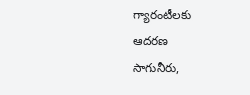గ్యారంటీలకు
ఆదరణ
సాగునీరు,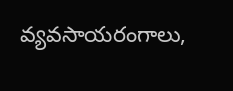వ్యవసాయరంగాలు,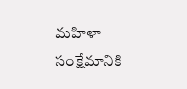మహిళా సంక్షేమానికి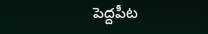పెద్దపీట